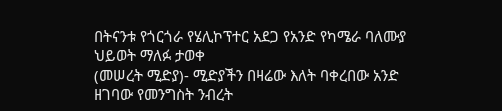በትናንቱ የጎርጎራ የሄሊኮፕተር አደጋ የአንድ የካሜራ ባለሙያ ህይወት ማለፉ ታወቀ
(መሠረት ሚድያ)- ሚድያችን በዛሬው እለት ባቀረበው አንድ ዘገባው የመንግስት ንብረት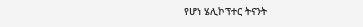የሆነ ሄሊኮፕተር ትናንት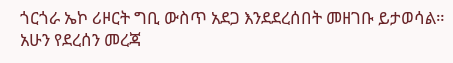ጎርጎራ ኤኮ ሪዞርት ግቢ ውስጥ አደጋ እንደደረሰበት መዘገቡ ይታወሳል።
አሁን የደረሰን መረጃ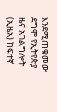እንደሚጠቁመው ደግሞ የኢትየጵያ ዜና አገልግሎት (ኢዜአ) ከፍተኛ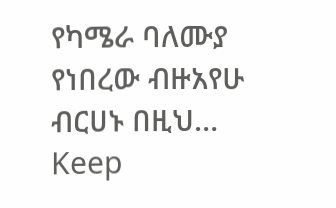የካሜራ ባለሙያ የነበረው ብዙአየሁ ብርሀኑ በዚህ…
Keep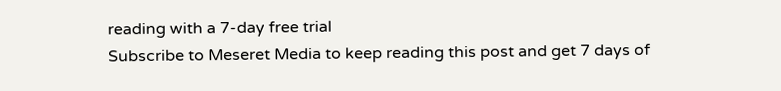reading with a 7-day free trial
Subscribe to Meseret Media to keep reading this post and get 7 days of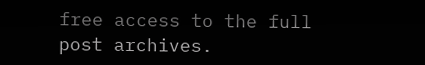free access to the full post archives.